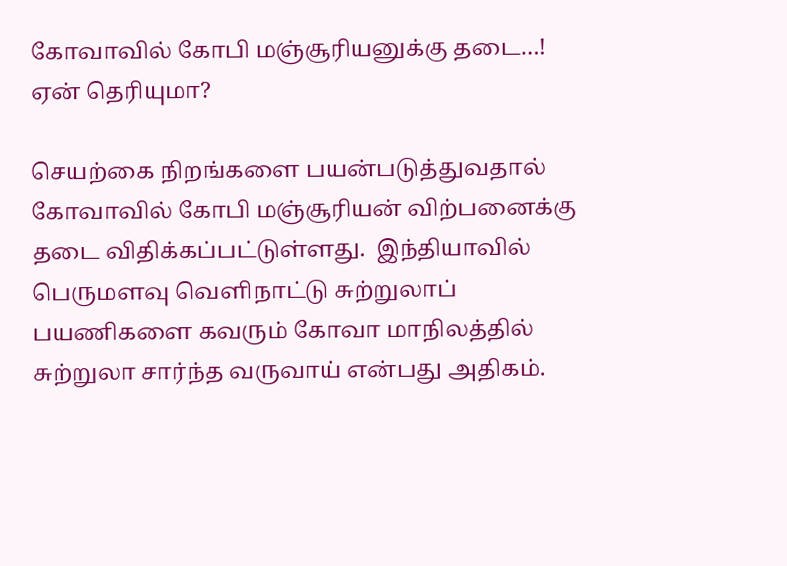கோவாவில் கோபி மஞ்சூரியனுக்கு தடை…! ஏன் தெரியுமா?

செயற்கை நிறங்களை பயன்படுத்துவதால் கோவாவில் கோபி மஞ்சூரியன் விற்பனைக்கு தடை விதிக்கப்பட்டுள்ளது.  இந்தியாவில் பெருமளவு வெளிநாட்டு சுற்றுலாப் பயணிகளை கவரும் கோவா மாநிலத்தில் சுற்றுலா சார்ந்த வருவாய் என்பது அதிகம்.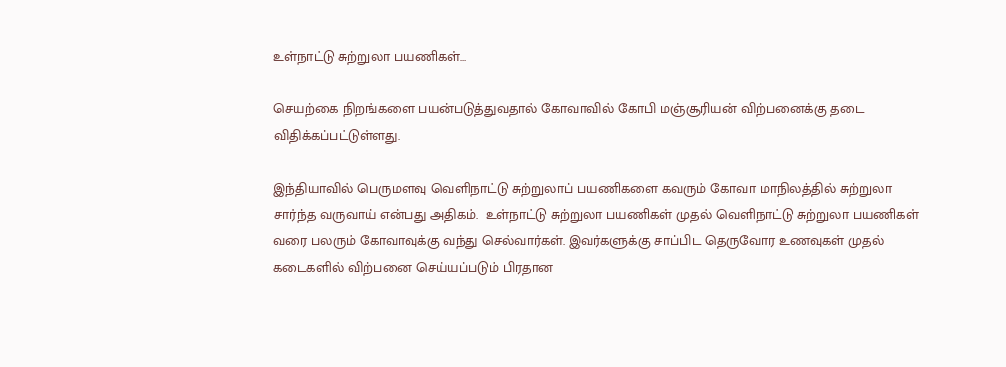உள்நாட்டு சுற்றுலா பயணிகள்…

செயற்கை நிறங்களை பயன்படுத்துவதால் கோவாவில் கோபி மஞ்சூரியன் விற்பனைக்கு தடை விதிக்கப்பட்டுள்ளது.

இந்தியாவில் பெருமளவு வெளிநாட்டு சுற்றுலாப் பயணிகளை கவரும் கோவா மாநிலத்தில் சுற்றுலா சார்ந்த வருவாய் என்பது அதிகம்.  உள்நாட்டு சுற்றுலா பயணிகள் முதல் வெளிநாட்டு சுற்றுலா பயணிகள் வரை பலரும் கோவாவுக்கு வந்து செல்வார்கள். இவர்களுக்கு சாப்பிட தெருவோர உணவுகள் முதல் கடைகளில் விற்பனை செய்யப்படும் பிரதான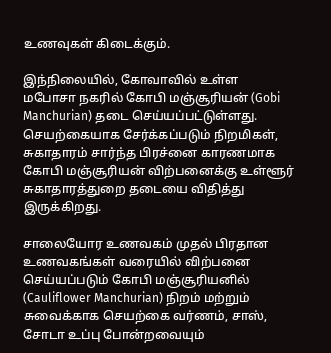உணவுகள் கிடைக்கும்.

இந்நிலையில், கோவாவில் உள்ள மபோசா நகரில் கோபி மஞ்சூரியன் (Gobi Manchurian) தடை செய்யப்பட்டுள்ளது.  செயற்கையாக சேர்க்கப்படும் நிறமிகள்,  சுகாதாரம் சார்ந்த பிரச்னை காரணமாக கோபி மஞ்சூரியன் விற்பனைக்கு உள்ளூர் சுகாதாரத்துறை தடையை விதித்து இருக்கிறது.

சாலையோர உணவகம் முதல் பிரதான உணவகங்கள் வரையில் விற்பனை செய்யப்படும் கோபி மஞ்சூரியனில் (Cauliflower Manchurian) நிறம் மற்றும் சுவைக்காக செயற்கை வர்ணம், சாஸ்,  சோடா உப்பு போன்றவையும்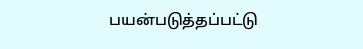பயன்படுத்தப்பட்டு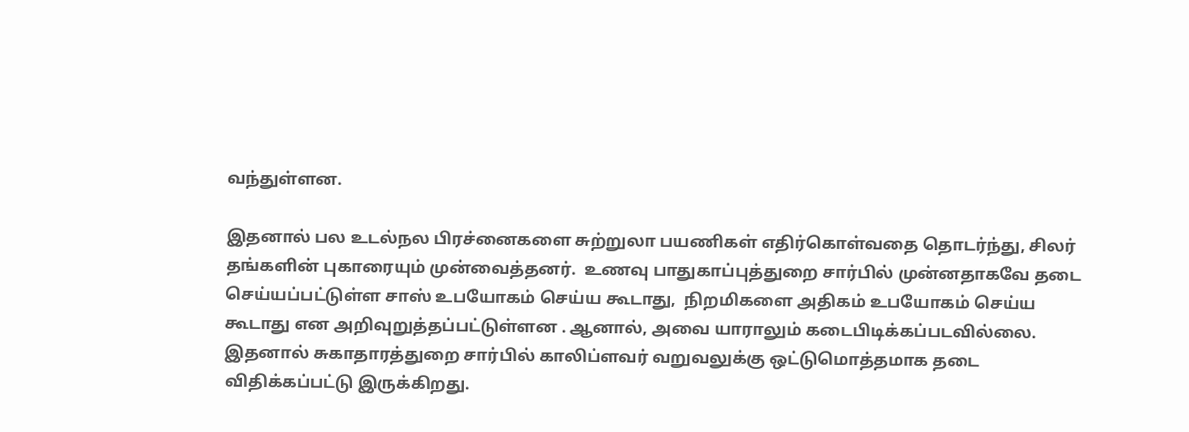வந்துள்ளன.

இதனால் பல உடல்நல பிரச்னைகளை சுற்றுலா பயணிகள் எதிர்கொள்வதை தொடர்ந்து, சிலர் தங்களின் புகாரையும் முன்வைத்தனர்.  உணவு பாதுகாப்புத்துறை சார்பில் முன்னதாகவே தடை செய்யப்பட்டுள்ள சாஸ் உபயோகம் செய்ய கூடாது,  நிறமிகளை அதிகம் உபயோகம் செய்ய கூடாது என அறிவுறுத்தப்பட்டுள்ளன . ஆனால், அவை யாராலும் கடைபிடிக்கப்படவில்லை. இதனால் சுகாதாரத்துறை சார்பில் காலிப்ளவர் வறுவலுக்கு ஒட்டுமொத்தமாக தடை விதிக்கப்பட்டு இருக்கிறது.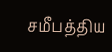சமீபத்திய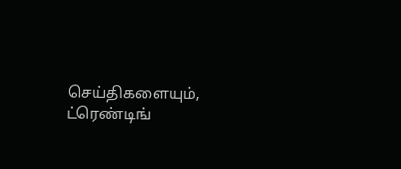செய்திகளையும், ட்ரெண்டிங்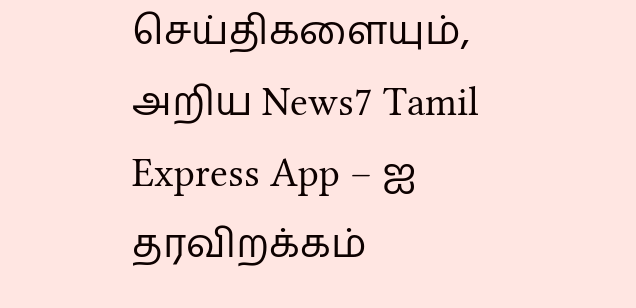செய்திகளையும், அறிய News7 Tamil Express App – ஐ தரவிறக்கம்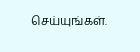செய்யுங்கள்.